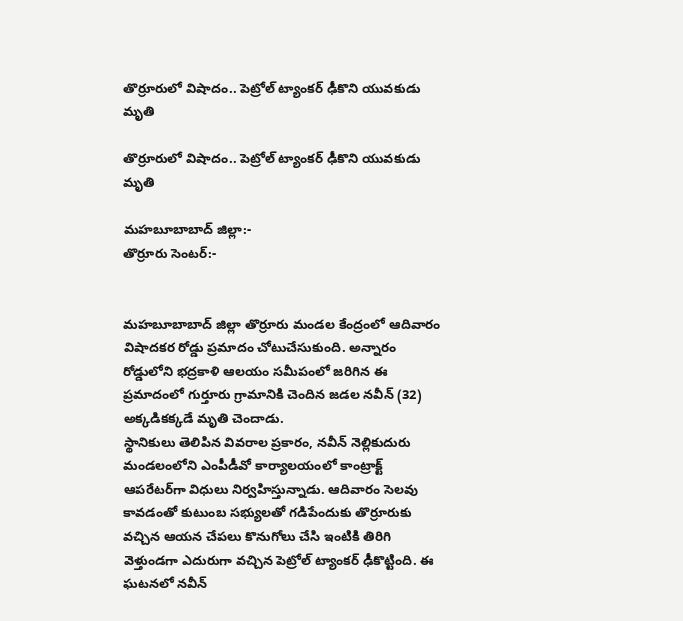తొర్రూరులో విషాదం.. పెట్రోల్ ట్యాంకర్ ఢీకొని యువకుడు మృతి

తొర్రూరులో విషాదం.. పెట్రోల్ ట్యాంకర్ ఢీకొని యువకుడు మృతి

మహబూబాబాద్ జిల్లా:-
తొర్రూరు సెంటర్:-


మహబూబాబాద్ జిల్లా తొర్రూరు మండల కేంద్రంలో ఆదివారం విషాదకర రోడ్డు ప్రమాదం చోటుచేసుకుంది. అన్నారం రోడ్డులోని భద్రకాళి ఆలయం సమీపంలో జరిగిన ఈ ప్రమాదంలో గుర్తూరు గ్రామానికి చెందిన జడల నవీన్ (32) అక్కడికక్కడే మృతి చెందాడు.
స్థానికులు తెలిపిన వివరాల ప్రకారం, నవీన్ నెల్లికుదురు మండలంలోని ఎంపీడీవో కార్యాలయంలో కాంట్రాక్ట్ ఆపరేటర్‌గా విధులు నిర్వహిస్తున్నాడు. ఆదివారం సెలవు కావడంతో కుటుంబ సభ్యులతో గడిపేందుకు తొర్రూరుకు వచ్చిన ఆయన చేపలు కొనుగోలు చేసి ఇంటికి తిరిగి వెళ్తుండగా ఎదురుగా వచ్చిన పెట్రోల్ ట్యాంకర్ ఢీకొట్టింది. ఈ ఘటనలో నవీన్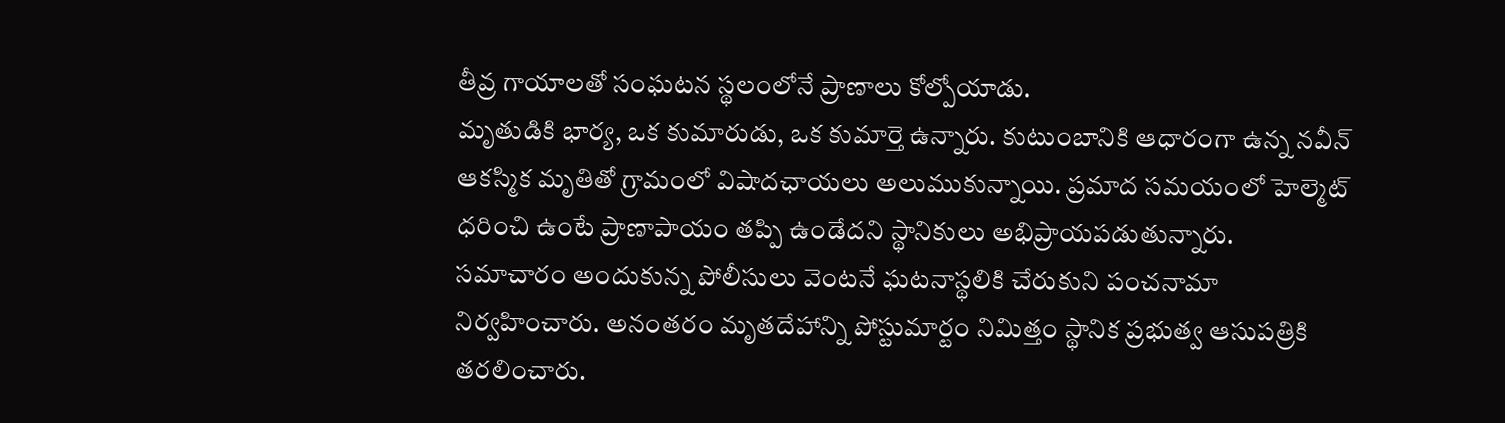తీవ్ర గాయాలతో సంఘటన స్థలంలోనే ప్రాణాలు కోల్పోయాడు.
మృతుడికి భార్య, ఒక కుమారుడు, ఒక కుమార్తె ఉన్నారు. కుటుంబానికి ఆధారంగా ఉన్న నవీన్ ఆకస్మిక మృతితో గ్రామంలో విషాదఛాయలు అలుముకున్నాయి. ప్రమాద సమయంలో హెల్మెట్ ధరించి ఉంటే ప్రాణాపాయం తప్పి ఉండేదని స్థానికులు అభిప్రాయపడుతున్నారు.
సమాచారం అందుకున్న పోలీసులు వెంటనే ఘటనాస్థలికి చేరుకుని పంచనామా నిర్వహించారు. అనంతరం మృతదేహాన్ని పోస్టుమార్టం నిమిత్తం స్థానిక ప్రభుత్వ ఆసుపత్రికి తరలించారు.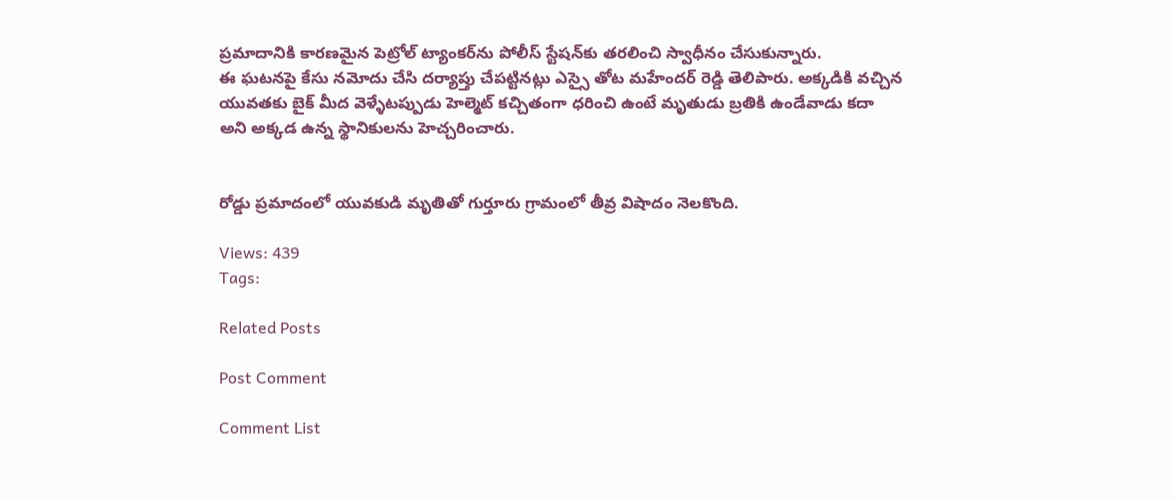ప్రమాదానికి కారణమైన పెట్రోల్ ట్యాంకర్‌ను పోలీస్ స్టేషన్‌కు తరలించి స్వాధీనం చేసుకున్నారు.
ఈ ఘటనపై కేసు నమోదు చేసి దర్యాప్తు చేపట్టినట్లు ఎస్సై తోట మహేందర్ రెడ్డి తెలిపారు. అక్కడికి వచ్చిన యువతకు బైక్ మీద వెళ్ళేటప్పుడు హెల్మెట్ కచ్చితంగా ధరించి ఉంటే మృతుడు బ్రతికి ఉండేవాడు కదా అని అక్కడ ఉన్న స్థానికులను హెచ్చరించారు.


రోడ్డు ప్రమాదంలో యువకుడి మృతితో గుర్తూరు గ్రామంలో తీవ్ర విషాదం నెలకొంది.

Views: 439
Tags:

Related Posts

Post Comment

Comment List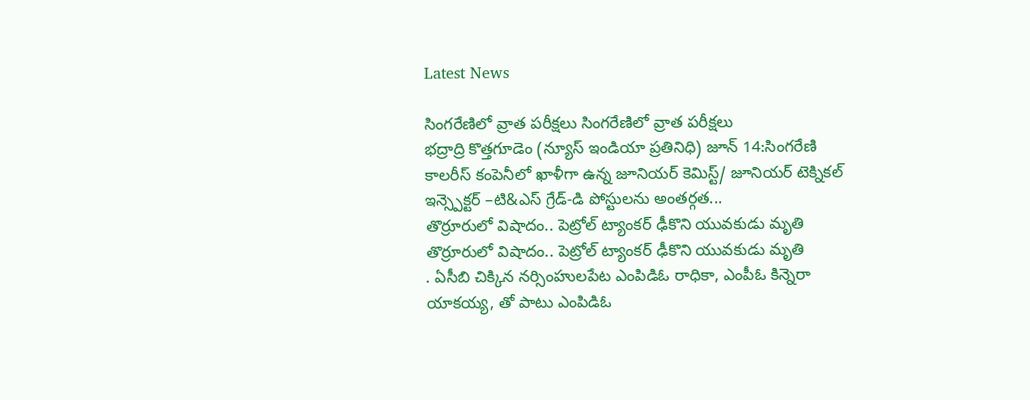Latest News

సింగరేణిలో వ్రాత పరీక్షలు సింగరేణిలో వ్రాత పరీక్షలు
భద్రాద్రి కొత్తగూడెం (న్యూస్ ఇండియా ప్రతినిధి) జూన్ 14:సింగరేణి కాలరీస్ కంపెనీలో ఖాళీగా ఉన్న జూనియర్ కెమిస్ట్/ జూనియర్ టెక్నికల్ ఇన్స్పెక్టర్ –టి&ఎస్ గ్రేడ్-డి పోస్టులను అంతర్గత...
తొర్రూరులో విషాదం.. పెట్రోల్ ట్యాంకర్ ఢీకొని యువకుడు మృతి
తొర్రూరులో విషాదం.. పెట్రోల్ ట్యాంకర్ ఢీకొని యువకుడు మృతి
. ఏసీబి చిక్కిన నర్సింహులపేట ఎంపిడిఓ రాధికా, ఎంపీఓ కిన్నెరా యాకయ్య, తో పాటు ఎంపిడిఓ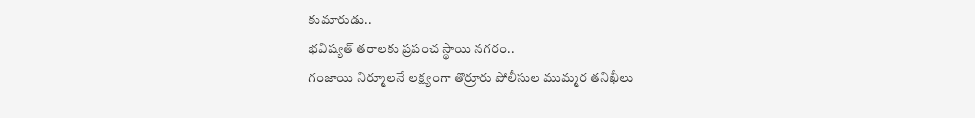కుమారుడు..
భవిష్యత్ తరాలకు ప్రపంచ స్థాయి నగరం..
గంజాయి నిర్మూలనే లక్ష్యంగా తొర్రూరు పోలీసుల ముమ్మర తనిఖీలు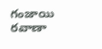గంజాయి రవాణా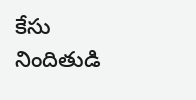కేసు నిందితుడి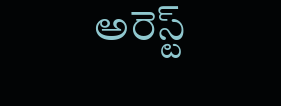అరెస్ట్